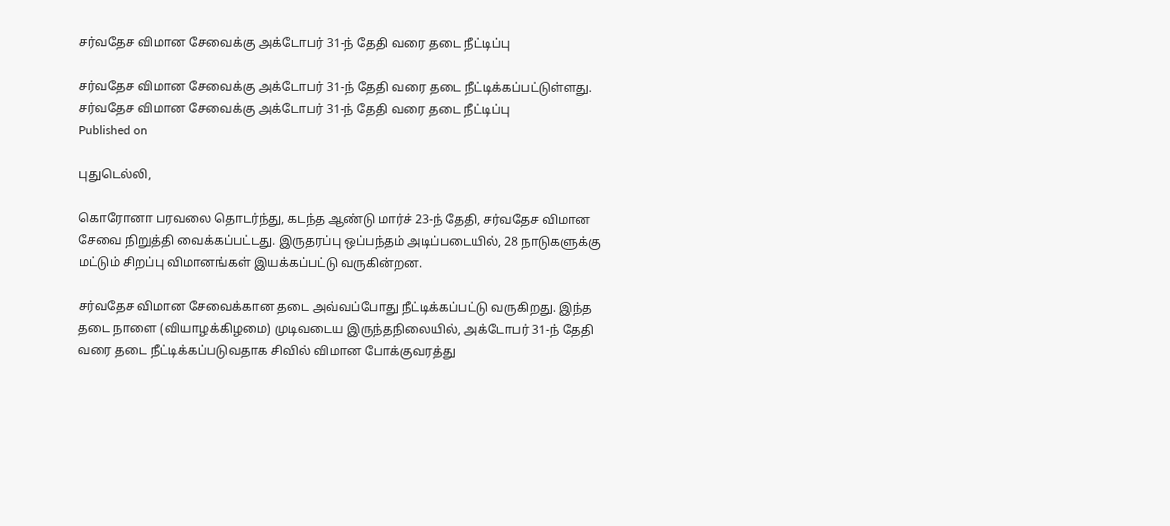சர்வதேச விமான சேவைக்கு அக்டோபர் 31-ந் தேதி வரை தடை நீட்டிப்பு

சர்வதேச விமான சேவைக்கு அக்டோபர் 31-ந் தேதி வரை தடை நீட்டிக்கப்பட்டுள்ளது.
சர்வதேச விமான சேவைக்கு அக்டோபர் 31-ந் தேதி வரை தடை நீட்டிப்பு
Published on

புதுடெல்லி,

கொரோனா பரவலை தொடர்ந்து, கடந்த ஆண்டு மார்ச் 23-ந் தேதி, சர்வதேச விமான சேவை நிறுத்தி வைக்கப்பட்டது. இருதரப்பு ஒப்பந்தம் அடிப்படையில், 28 நாடுகளுக்கு மட்டும் சிறப்பு விமானங்கள் இயக்கப்பட்டு வருகின்றன.

சர்வதேச விமான சேவைக்கான தடை அவ்வப்போது நீட்டிக்கப்பட்டு வருகிறது. இந்த தடை நாளை (வியாழக்கிழமை) முடிவடைய இருந்தநிலையில், அக்டோபர் 31-ந் தேதி வரை தடை நீட்டிக்கப்படுவதாக சிவில் விமான போக்குவரத்து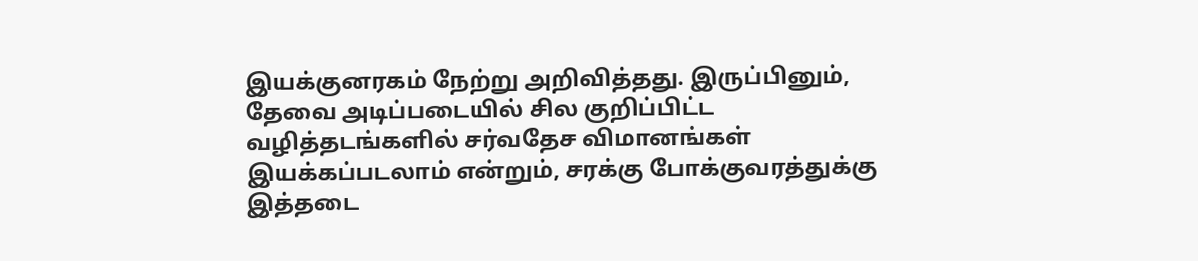இயக்குனரகம் நேற்று அறிவித்தது. இருப்பினும், தேவை அடிப்படையில் சில குறிப்பிட்ட வழித்தடங்களில் சர்வதேச விமானங்கள் இயக்கப்படலாம் என்றும், சரக்கு போக்குவரத்துக்கு இத்தடை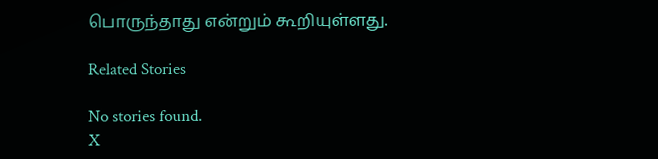பொருந்தாது என்றும் கூறியுள்ளது.

Related Stories

No stories found.
X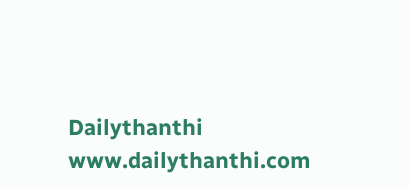Dailythanthi
www.dailythanthi.com